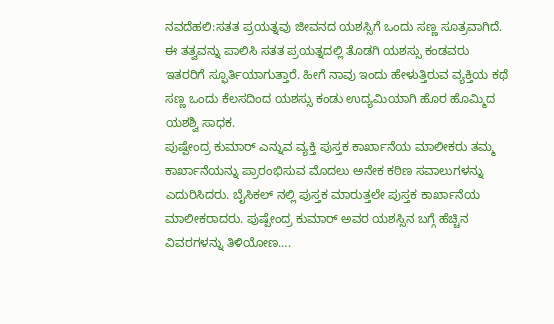ನವದೆಹಲಿ:ಸತತ ಪ್ರಯತ್ನವು ಜೀವನದ ಯಶಸ್ಸಿಗೆ ಒಂದು ಸಣ್ಣ ಸೂತ್ರವಾಗಿದೆ. ಈ ತತ್ವವನ್ನು ಪಾಲಿಸಿ ಸತತ ಪ್ರಯತ್ನದಲ್ಲಿ ತೊಡಗಿ ಯಶಸ್ಸು ಕಂಡವರು ಇತರರಿಗೆ ಸ್ಫೂರ್ತಿಯಾಗುತ್ತಾರೆ. ಹೀಗೆ ನಾವು ಇಂದು ಹೇಳುತ್ತಿರುವ ವ್ಯಕ್ತಿಯ ಕಥೆ ಸಣ್ಣ ಒಂದು ಕೆಲಸದಿಂದ ಯಶಸ್ಸು ಕಂಡು ಉದ್ಯಮಿಯಾಗಿ ಹೊರ ಹೊಮ್ಮಿದ ಯಶಶ್ವಿ ಸಾಧಕ.
ಪುಷ್ಪೇಂದ್ರ ಕುಮಾರ್ ಎನ್ನುವ ವ್ಯಕ್ತಿ ಪುಸ್ತಕ ಕಾರ್ಖಾನೆಯ ಮಾಲೀಕರು ತಮ್ಮ ಕಾರ್ಖಾನೆಯನ್ನು ಪ್ರಾರಂಭಿಸುವ ಮೊದಲು ಅನೇಕ ಕಠಿಣ ಸವಾಲುಗಳನ್ನು ಎದುರಿಸಿದರು. ಬೈಸಿಕಲ್ ನಲ್ಲಿ ಪುಸ್ತಕ ಮಾರುತ್ತಲೇ ಪುಸ್ತಕ ಕಾರ್ಖಾನೆಯ ಮಾಲೀಕರಾದರು. ಪುಷ್ಪೇಂದ್ರ ಕುಮಾರ್ ಅವರ ಯಶಸ್ಸಿನ ಬಗ್ಗೆ ಹೆಚ್ಚಿನ ವಿವರಗಳನ್ನು ತಿಳಿಯೋಣ….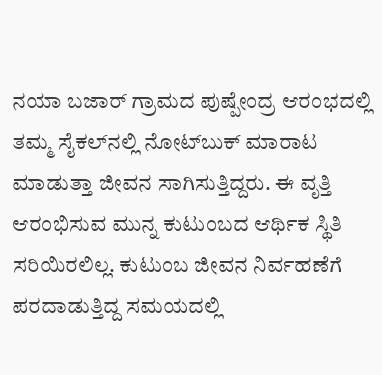ನಯಾ ಬಜಾರ್ ಗ್ರಾಮದ ಪುಷ್ಪೇಂದ್ರ ಆರಂಭದಲ್ಲಿ ತಮ್ಮ ಸೈಕಲ್‌ನಲ್ಲಿ ನೋಟ್‌ಬುಕ್ ಮಾರಾಟ ಮಾಡುತ್ತಾ ಜೀವನ ಸಾಗಿಸುತ್ತಿದ್ದರು. ಈ ವೃತ್ತಿ ಆರಂಭಿಸುವ ಮುನ್ನ ಕುಟುಂಬದ ಆರ್ಥಿಕ ಸ್ಥಿತಿ ಸರಿಯಿರಲಿಲ್ಲ. ಕುಟುಂಬ ಜೀವನ ನಿರ್ವಹಣೆಗೆ ಪರದಾಡುತ್ತಿದ್ದ ಸಮಯದಲ್ಲಿ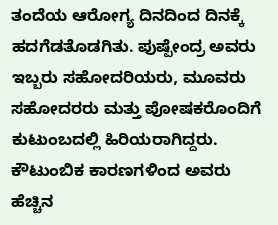ತಂದೆಯ ಆರೋಗ್ಯ ದಿನದಿಂದ ದಿನಕ್ಕೆ ಹದಗೆಡತೊಡಗಿತು. ಪುಷ್ಪೇಂದ್ರ ಅವರು ಇಬ್ಬರು ಸಹೋದರಿಯರು, ಮೂವರು ಸಹೋದರರು ಮತ್ತು ಪೋಷಕರೊಂದಿಗೆ ಕುಟುಂಬದಲ್ಲಿ ಹಿರಿಯರಾಗಿದ್ದರು. ಕೌಟುಂಬಿಕ ಕಾರಣಗಳಿಂದ ಅವರು ಹೆಚ್ಚಿನ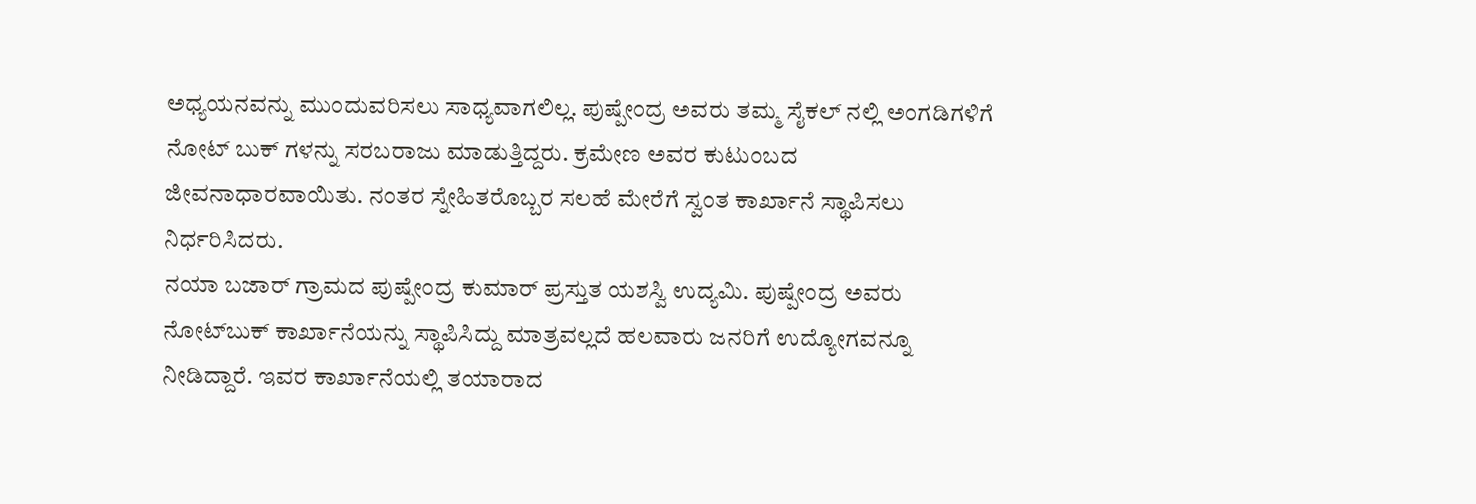ಅಧ್ಯಯನವನ್ನು ಮುಂದುವರಿಸಲು ಸಾಧ್ಯವಾಗಲಿಲ್ಲ. ಪುಷ್ಪೇಂದ್ರ ಅವರು ತಮ್ಮ ಸೈಕಲ್ ನಲ್ಲಿ ಅಂಗಡಿಗಳಿಗೆ ನೋಟ್ ಬುಕ್ ಗಳನ್ನು ಸರಬರಾಜು ಮಾಡುತ್ತಿದ್ದರು. ಕ್ರಮೇಣ ಅವರ ಕುಟುಂಬದ ಜೀವನಾಧಾರವಾಯಿತು. ನಂತರ ಸ್ನೇಹಿತರೊಬ್ಬರ ಸಲಹೆ ಮೇರೆಗೆ ಸ್ವಂತ ಕಾರ್ಖಾನೆ ಸ್ಥಾಪಿಸಲು ನಿರ್ಧರಿಸಿದರು.
ನಯಾ ಬಜಾರ್ ಗ್ರಾಮದ ಪುಷ್ಪೇಂದ್ರ ಕುಮಾರ್ ಪ್ರಸ್ತುತ ಯಶಸ್ವಿ ಉದ್ಯಮಿ. ಪುಷ್ಪೇಂದ್ರ ಅವರು ನೋಟ್‌ಬುಕ್ ಕಾರ್ಖಾನೆಯನ್ನು ಸ್ಥಾಪಿಸಿದ್ದು ಮಾತ್ರವಲ್ಲದೆ ಹಲವಾರು ಜನರಿಗೆ ಉದ್ಯೋಗವನ್ನೂ ನೀಡಿದ್ದಾರೆ. ಇವರ ಕಾರ್ಖಾನೆಯಲ್ಲಿ ತಯಾರಾದ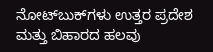ನೋಟ್‌ಬುಕ್‌ಗಳು ಉತ್ತರ ಪ್ರದೇಶ ಮತ್ತು ಬಿಹಾರದ ಹಲವು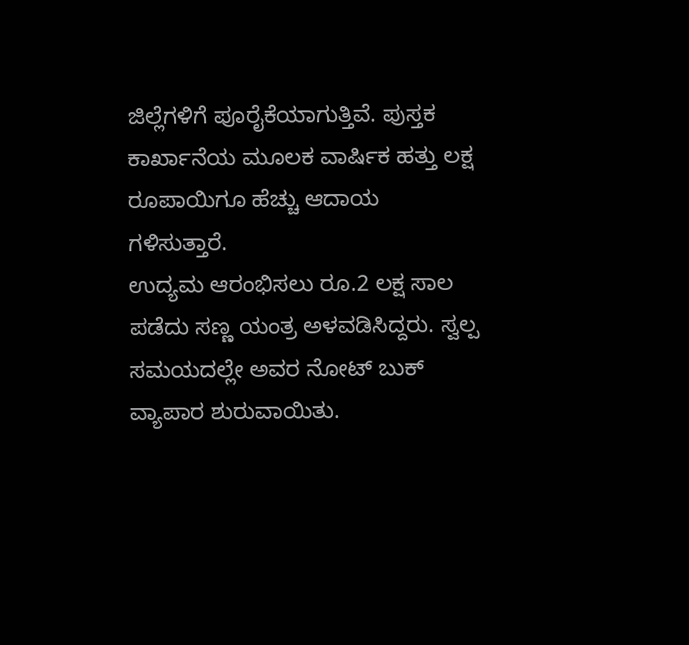ಜಿಲ್ಲೆಗಳಿಗೆ ಪೂರೈಕೆಯಾಗುತ್ತಿವೆ. ಪುಸ್ತಕ ಕಾರ್ಖಾನೆಯ ಮೂಲಕ ವಾರ್ಷಿಕ ಹತ್ತು ಲಕ್ಷ ರೂಪಾಯಿಗೂ ಹೆಚ್ಚು ಆದಾಯ ಗಳಿಸುತ್ತಾರೆ.
ಉದ್ಯಮ ಆರಂಭಿಸಲು ರೂ.2 ಲಕ್ಷ ಸಾಲ ಪಡೆದು ಸಣ್ಣ ಯಂತ್ರ ಅಳವಡಿಸಿದ್ದರು. ಸ್ವಲ್ಪ ಸಮಯದಲ್ಲೇ ಅವರ ನೋಟ್ ಬುಕ್ ವ್ಯಾಪಾರ ಶುರುವಾಯಿತು.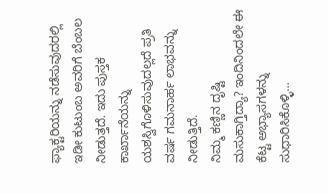ಫ್ಯಾಕ್ಟರಿಯನ್ನು ನಡೆಸುವುದರಲ್ಲಿ ಇಡೀ ಕುಟುಂಬ ಅವರಿಗೆ ಬೆಂಬಲ ನೀಡುತ್ತದೆ. ಇದು ಪುಸ್ತಕ ಕಾರ್ಖಾನೆಯನ್ನು ಯಶಸ್ವಿಗೊಳಿಸುವುದಲ್ಲದೆ ಪ್ರತಿ ವರ್ಷ ಗಮನಾರ್ಹ ಲಾಭವನ್ನು ನೀಡುತ್ತಿದೆ.
ನಿಮ್ಮ ಕಣ್ಣಿನ ದೃಷ್ಟಿ ಮಸುಕಾಗ್ತಿದ್ಯಾ? ಇಂದಿನಿಂದಲೇ ಈ ಕೆಟ್ಟ ಅಭ್ಯಾಸಗಳನ್ನು ಸುಧಾರಿಸಿಕೊಳ್ಳಿ…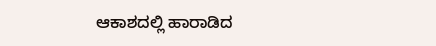ಆಕಾಶದಲ್ಲಿ ಹಾರಾಡಿದ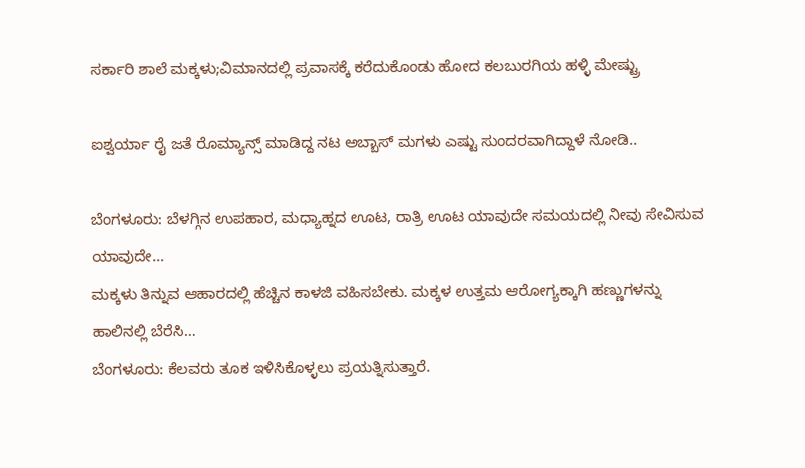ಸರ್ಕಾರಿ ಶಾಲೆ ಮಕ್ಕಳು;ವಿಮಾನದಲ್ಲಿ ಪ್ರವಾಸಕ್ಕೆ ಕರೆದುಕೊಂಡು ಹೋದ ಕಲಬುರಗಿಯ ಹಳ್ಳಿ ಮೇಷ್ಟ್ರು

ಐಶ್ವರ್ಯಾ ರೈ ಜತೆ ರೊಮ್ಯಾನ್ಸ್ ಮಾಡಿದ್ದ ನಟ ಅಬ್ಬಾಸ್ ಮಗಳು ಎಷ್ಟು ಸುಂದರವಾಗಿದ್ದಾಳೆ ನೋಡಿ..

ಬೆಂಗಳೂರು: ಬೆಳಗ್ಗಿನ ಉಪಹಾರ, ಮಧ್ಯಾಹ್ನದ ಊಟ, ರಾತ್ರಿ ಊಟ ಯಾವುದೇ ಸಮಯದಲ್ಲಿ ನೀವು ಸೇವಿಸುವ ಯಾವುದೇ…
ಮಕ್ಕಳು ತಿನ್ನುವ ಆಹಾರದಲ್ಲಿ ಹೆಚ್ಚಿನ ಕಾಳಜಿ ವಹಿಸಬೇಕು. ಮಕ್ಕಳ ಉತ್ತಮ ಆರೋಗ್ಯಕ್ಕಾಗಿ ಹಣ್ಣುಗಳನ್ನು ಹಾಲಿನಲ್ಲಿ ಬೆರೆಸಿ…
ಬೆಂಗಳೂರು: ಕೆಲವರು ತೂಕ ಇಳಿಸಿಕೊಳ್ಳಲು ಪ್ರಯತ್ನಿಸುತ್ತಾರೆ.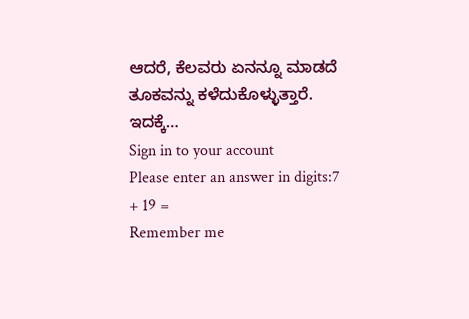ಆದರೆ, ಕೆಲವರು ಏನನ್ನೂ ಮಾಡದೆ ತೂಕವನ್ನು ಕಳೆದುಕೊಳ್ಳುತ್ತಾರೆ. ಇದಕ್ಕೆ…
Sign in to your account
Please enter an answer in digits:7 + 19 =
Remember me